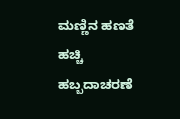ಮಣ್ಣಿನ ಹಣತೆ ಹಚ್ಚಿ ಹಬ್ಬದಾಚರಣೆ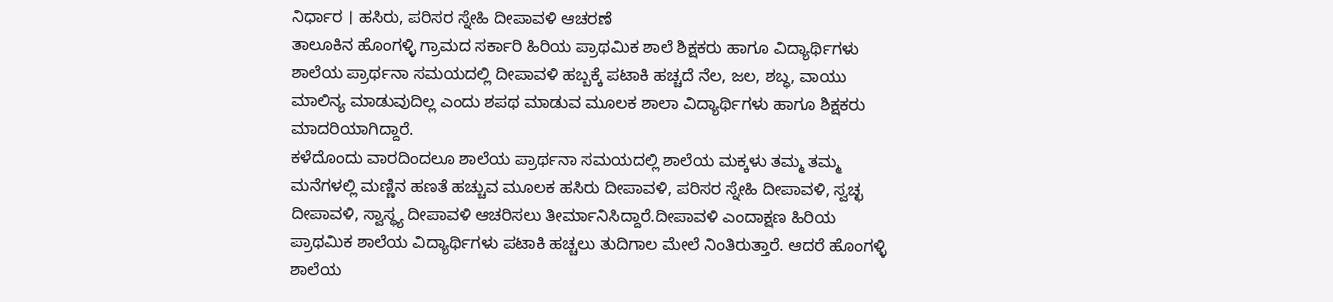ನಿರ್ಧಾರ । ಹಸಿರು, ಪರಿಸರ ಸ್ನೇಹಿ ದೀಪಾವಳಿ ಆಚರಣೆ
ತಾಲೂಕಿನ ಹೊಂಗಳ್ಳಿ ಗ್ರಾಮದ ಸರ್ಕಾರಿ ಹಿರಿಯ ಪ್ರಾಥಮಿಕ ಶಾಲೆ ಶಿಕ್ಷಕರು ಹಾಗೂ ವಿದ್ಯಾರ್ಥಿಗಳು ಶಾಲೆಯ ಪ್ರಾರ್ಥನಾ ಸಮಯದಲ್ಲಿ ದೀಪಾವಳಿ ಹಬ್ಬಕ್ಕೆ ಪಟಾಕಿ ಹಚ್ಚದೆ ನೆಲ, ಜಲ, ಶಬ್ಧ, ವಾಯು ಮಾಲಿನ್ಯ ಮಾಡುವುದಿಲ್ಲ ಎಂದು ಶಪಥ ಮಾಡುವ ಮೂಲಕ ಶಾಲಾ ವಿದ್ಯಾರ್ಥಿಗಳು ಹಾಗೂ ಶಿಕ್ಷಕರು ಮಾದರಿಯಾಗಿದ್ದಾರೆ.
ಕಳೆದೊಂದು ವಾರದಿಂದಲೂ ಶಾಲೆಯ ಪ್ರಾರ್ಥನಾ ಸಮಯದಲ್ಲಿ ಶಾಲೆಯ ಮಕ್ಕಳು ತಮ್ಮ ತಮ್ಮ ಮನೆಗಳಲ್ಲಿ ಮಣ್ಣಿನ ಹಣತೆ ಹಚ್ಚುವ ಮೂಲಕ ಹಸಿರು ದೀಪಾವಳಿ, ಪರಿಸರ ಸ್ನೇಹಿ ದೀಪಾವಳಿ, ಸ್ವಚ್ಛ ದೀಪಾವಳಿ, ಸ್ವಾಸ್ಥ್ಯ ದೀಪಾವಳಿ ಆಚರಿಸಲು ತೀರ್ಮಾನಿಸಿದ್ದಾರೆ.ದೀಪಾವಳಿ ಎಂದಾಕ್ಷಣ ಹಿರಿಯ ಪ್ರಾಥಮಿಕ ಶಾಲೆಯ ವಿದ್ಯಾರ್ಥಿಗಳು ಪಟಾಕಿ ಹಚ್ಚಲು ತುದಿಗಾಲ ಮೇಲೆ ನಿಂತಿರುತ್ತಾರೆ. ಆದರೆ ಹೊಂಗಳ್ಳಿ ಶಾಲೆಯ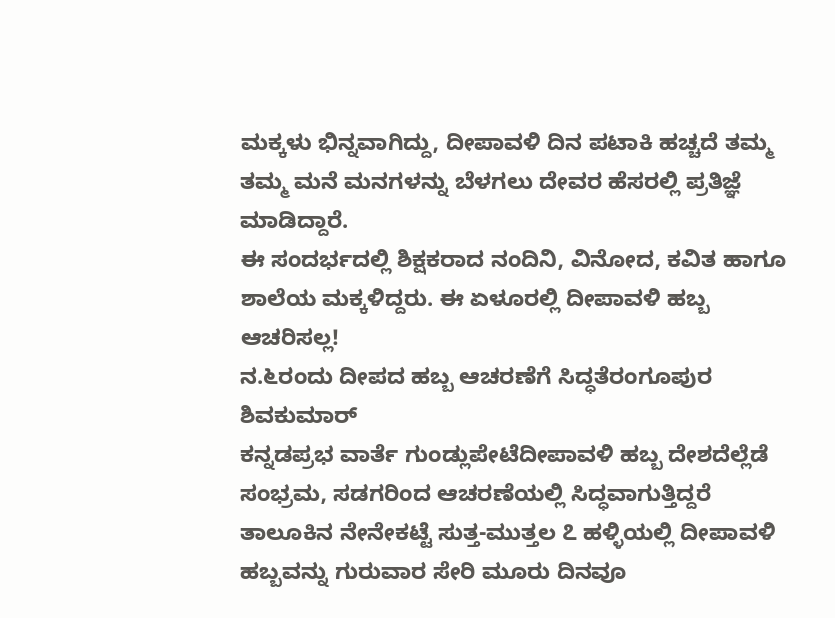ಮಕ್ಕಳು ಭಿನ್ನವಾಗಿದ್ದು, ದೀಪಾವಳಿ ದಿನ ಪಟಾಕಿ ಹಚ್ಚದೆ ತಮ್ಮ ತಮ್ಮ ಮನೆ ಮನಗಳನ್ನು ಬೆಳಗಲು ದೇವರ ಹೆಸರಲ್ಲಿ ಪ್ರತಿಜ್ಞೆ ಮಾಡಿದ್ದಾರೆ.
ಈ ಸಂದರ್ಭದಲ್ಲಿ ಶಿಕ್ಷಕರಾದ ನಂದಿನಿ, ವಿನೋದ, ಕವಿತ ಹಾಗೂ ಶಾಲೆಯ ಮಕ್ಕಳಿದ್ದರು. ಈ ಏಳೂರಲ್ಲಿ ದೀಪಾವಳಿ ಹಬ್ಬ ಆಚರಿಸಲ್ಲ!
ನ.೬ರಂದು ದೀಪದ ಹಬ್ಬ ಆಚರಣೆಗೆ ಸಿದ್ಧತೆರಂಗೂಪುರ ಶಿವಕುಮಾರ್
ಕನ್ನಡಪ್ರಭ ವಾರ್ತೆ ಗುಂಡ್ಲುಪೇಟೆದೀಪಾವಳಿ ಹಬ್ಬ ದೇಶದೆಲ್ಲೆಡೆ ಸಂಭ್ರಮ, ಸಡಗರಿಂದ ಆಚರಣೆಯಲ್ಲಿ ಸಿದ್ಧವಾಗುತ್ತಿದ್ದರೆ ತಾಲೂಕಿನ ನೇನೇಕಟ್ಟೆ ಸುತ್ತ-ಮುತ್ತಲ ೭ ಹಳ್ಳಿಯಲ್ಲಿ ದೀಪಾವಳಿ ಹಬ್ಬವನ್ನು ಗುರುವಾರ ಸೇರಿ ಮೂರು ದಿನವೂ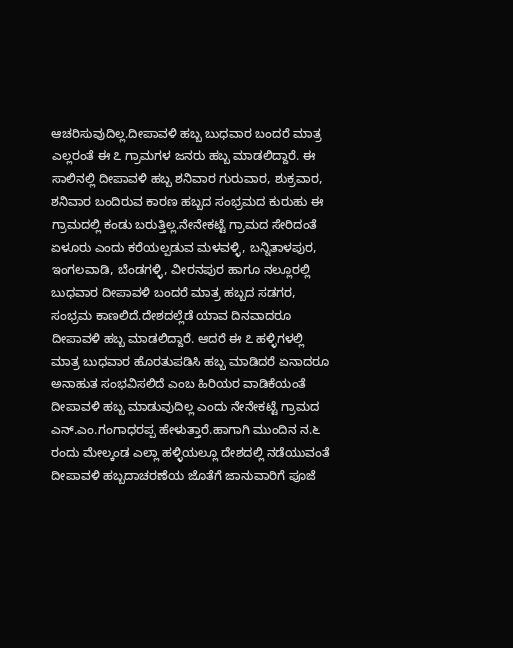ಆಚರಿಸುವುದಿಲ್ಲ.ದೀಪಾವಳಿ ಹಬ್ಬ ಬುಧವಾರ ಬಂದರೆ ಮಾತ್ರ ಎಲ್ಲರಂತೆ ಈ ೭ ಗ್ರಾಮಗಳ ಜನರು ಹಬ್ಬ ಮಾಡಲಿದ್ದಾರೆ. ಈ ಸಾಲಿನಲ್ಲಿ ದೀಪಾವಳಿ ಹಬ್ಬ ಶನಿವಾರ ಗುರುವಾರ, ಶುಕ್ರವಾರ, ಶನಿವಾರ ಬಂದಿರುವ ಕಾರಣ ಹಬ್ಬದ ಸಂಭ್ರಮದ ಕುರುಹು ಈ ಗ್ರಾಮದಲ್ಲಿ ಕಂಡು ಬರುತ್ತಿಲ್ಲ.ನೇನೇಕಟ್ಟೆ ಗ್ರಾಮದ ಸೇರಿದಂತೆ ಏಳೂರು ಎಂದು ಕರೆಯಲ್ಪಡುವ ಮಳವಳ್ಳಿ, ಬನ್ನಿತಾಳಪುರ, ಇಂಗಲವಾಡಿ, ಬೆಂಡಗಳ್ಳಿ, ವೀರನಪುರ ಹಾಗೂ ನಲ್ಲೂರಲ್ಲಿ ಬುಧವಾರ ದೀಪಾವಳಿ ಬಂದರೆ ಮಾತ್ರ ಹಬ್ಬದ ಸಡಗರ, ಸಂಭ್ರಮ ಕಾಣಲಿದೆ.ದೇಶದಲ್ಲೆಡೆ ಯಾವ ದಿನವಾದರೂ ದೀಪಾವಳಿ ಹಬ್ಬ ಮಾಡಲಿದ್ದಾರೆ. ಆದರೆ ಈ ೭ ಹಳ್ಳಿಗಳಲ್ಲಿ ಮಾತ್ರ ಬುಧವಾರ ಹೊರತುಪಡಿಸಿ ಹಬ್ಬ ಮಾಡಿದರೆ ಏನಾದರೂ ಅನಾಹುತ ಸಂಭವಿಸಲಿದೆ ಎಂಬ ಹಿರಿಯರ ವಾಡಿಕೆಯಂತೆ ದೀಪಾವಳಿ ಹಬ್ಬ ಮಾಡುವುದಿಲ್ಲ ಎಂದು ನೇನೇಕಟ್ಟೆ ಗ್ರಾಮದ ಎನ್.ಎಂ.ಗಂಗಾಧರಪ್ಪ ಹೇಳುತ್ತಾರೆ.ಹಾಗಾಗಿ ಮುಂದಿನ ನ.೬ ರಂದು ಮೇಲ್ಕಂಡ ಎಲ್ಲಾ ಹಳ್ಳಿಯಲ್ಲೂ ದೇಶದಲ್ಲಿ ನಡೆಯುವಂತೆ ದೀಪಾವಳಿ ಹಬ್ಬದಾಚರಣೆಯ ಜೊತೆಗೆ ಜಾನುವಾರಿಗೆ ಪೂಜೆ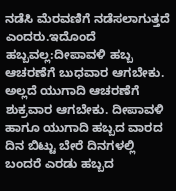ನಡೆಸಿ ಮೆರವಣಿಗೆ ನಡೆಸಲಾಗುತ್ತದೆ ಎಂದರು.ಇದೊಂದೆ ಹಬ್ಬವಲ್ಲ:ದೀಪಾವಳಿ ಹಬ್ಬ ಆಚರಣೆಗೆ ಬುಧವಾರ ಆಗಬೇಕು. ಅಲ್ಲದೆ ಯುಗಾದಿ ಆಚರಣೆಗೆ ಶುಕ್ರವಾರ ಆಗಬೇಕು. ದೀಪಾವಳಿ ಹಾಗೂ ಯುಗಾದಿ ಹಬ್ಬದ ವಾರದ ದಿನ ಬಿಟ್ಟು ಬೇರೆ ದಿನಗಳಲ್ಲಿ ಬಂದರೆ ಎರಡು ಹಬ್ಬದ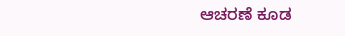ಆಚರಣೆ ಕೂಡ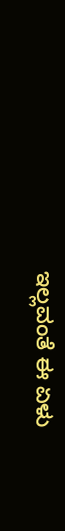ಇಲ್ಲವಂತೆ ಈ ಏಳು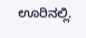ಊರಿನಲ್ಲಿ.